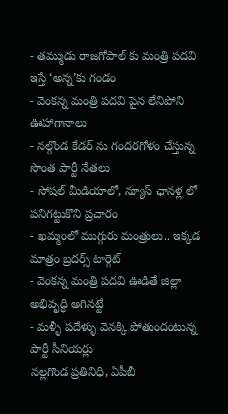- తమ్ముడు రాజగోపాల్ కు మంత్రి పదవి ఇస్తే ‘అన్న’కు గండం
- వెంకన్న మంత్రి పదవి పైన లేనిపోని ఊహాగానాలు
- నల్గొండ కేడర్ ను గందరగోళం చేస్తున్న సొంత పార్టీ నేతలు
- సోషల్ మీడియాలో, న్యూస్ ఛానళ్ల లో పనిగట్టుకొని ప్రచారం
- ఖమ్మంలో ముగ్గురు మంత్రులు.. ఇక్కడ మాత్రం బ్రదర్స్ టార్గెట్
- వెంకన్న మంత్రి పదవి ఊడితే జిల్లా అభివృద్ధి అగినట్టే
- మళ్ళీ పదేళ్ళు వెనక్కి పోతుందంటున్న పార్టీ సీనియర్లు
నల్లగొండ ప్రతినిధి, ఏపీబీ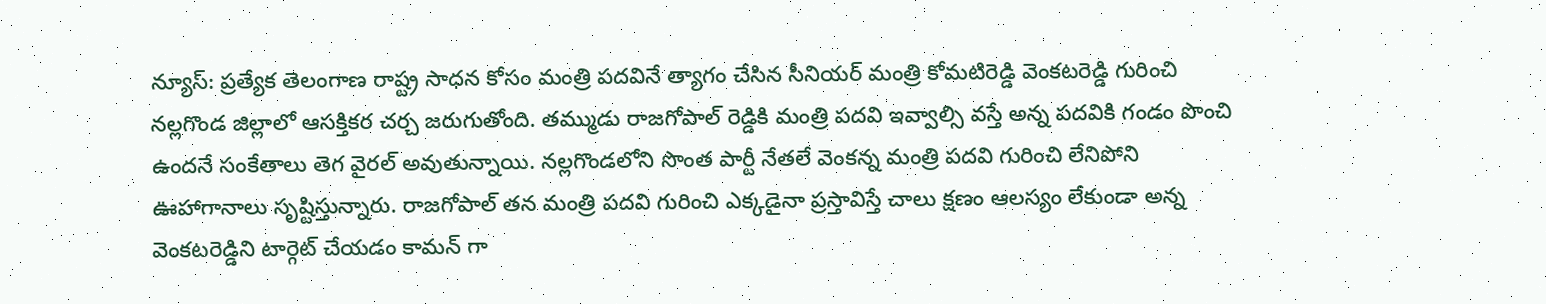న్యూస్: ప్రత్యేక తెలంగాణ రాష్ట్ర సాధన కోసం మంత్రి పదవినే త్యాగం చేసిన సీనియర్ మంత్రి కోమటిరెడ్డి వెంకటరెడ్డి గురించి నల్లగొండ జిల్లాలో ఆసక్తికర చర్చ జరుగుతోంది. తమ్ముడు రాజగోపాల్ రెడ్డికి మంత్రి పదవి ఇవ్వాల్సి వస్తే అన్న పదవికి గండం పొంచి ఉందనే సంకేతాలు తెగ వైరల్ అవుతున్నాయి. నల్లగొండలోని సొంత పార్టీ నేతలే వెంకన్న మంత్రి పదవి గురించి లేనిపోని ఊహాగానాలు సృష్టిస్తున్నారు. రాజగోపాల్ తన మంత్రి పదవి గురించి ఎక్కడైనా ప్రస్తావిస్తే చాలు క్షణం ఆలస్యం లేకుండా అన్న వెంకటరెడ్డిని టార్గెట్ చేయడం కామన్ గా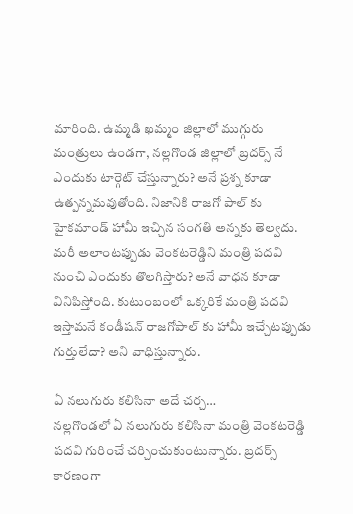మారింది. ఉమ్మడి ఖమ్మం జిల్లాలో ముగ్గురు మంత్రులు ఉండగా, నల్లగొండ జిల్లాలో బ్రదర్స్ నే ఎందుకు టార్గెట్ చేస్తున్నారు? అనే ప్రశ్న కూడా ఉత్పన్నమవుతోంది. నిజానికి రాజగో పాల్ కు హైకమాండ్ హామీ ఇచ్చిన సంగతి అన్నకు తెల్వదు. మరీ అలాంటప్పుడు వెంకటరెడ్డిని మంత్రి పదవి నుంచి ఎందుకు తొలగిస్తారు? అనే వాధన కూడా వినిపిస్తోంది. కుటుంబంలో ఒక్కరికే మంత్రి పదవి ఇస్తామనే కండీషన్ రాజగోపాల్ కు హామీ ఇచ్చేటప్పుడు గుర్తులేదా? అని వాధిస్తున్నారు.

ఏ నలుగురు కలిసినా అదే చర్చ…
నల్లగొండలో ఏ నలుగురు కలిసినా మంత్రి వెంకటరెడ్డి పదవి గురించే చర్చించుకుంటున్నారు. బ్రదర్స్ కారణంగా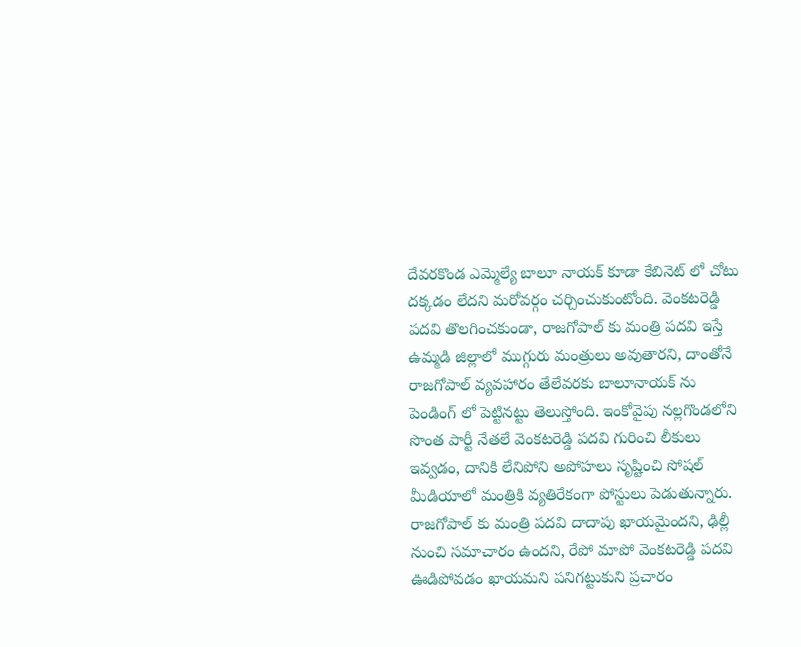దేవరకొండ ఎమ్మెల్యే బాలూ నాయక్ కూడా కేబినెట్ లో చోటు దక్కడం లేదని మరోవర్గం చర్చించుకుంటోంది. వెంకటరెడ్డి పదవి తొలగించకుండా, రాజగోపాల్ కు మంత్రి పదవి ఇస్తే ఉమ్మడి జిల్లాలో ముగ్గురు మంత్రులు అవుతారని, దాంతోనే రాజగోపాల్ వ్యవహారం తేలేవరకు బాలూనాయక్ ను పెండింగ్ లో పెట్టినట్టు తెలుస్తోంది. ఇంకోవైపు నల్లగొండలోని సొంత పార్టీ నేతలే వెంకటరెడ్డి పదవి గురించి లీకులు ఇవ్వడం, దానికి లేనిపోని అపోహలు సృష్టించి సోషల్ మీడియాలో మంత్రికి వ్యతిరేకంగా పోస్టులు పెడుతున్నారు. రాజగోపాల్ కు మంత్రి పదవి దాదాపు ఖాయమైందని, ఢిల్లీ నుంచి సమాచారం ఉందని, రేపో మాపో వెంకటరెడ్డి పదవి ఊడిపోవడం ఖాయమని పనిగట్టుకుని ప్రచారం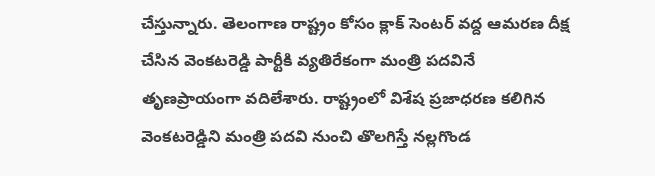చేస్తున్నారు. తెలంగాణ రాష్ట్రం కోసం క్లాక్ సెంటర్ వద్ద ఆమరణ దీక్ష చేసిన వెంకటరెడ్డి పార్టీకి వ్యతిరేకంగా మంత్రి పదవినే తృణప్రాయంగా వదిలేశారు. రాష్ట్రంలో విశేష ప్రజాధరణ కలిగిన వెంకటరెడ్డిని మంత్రి పదవి నుంచి తొలగిస్తే నల్లగొండ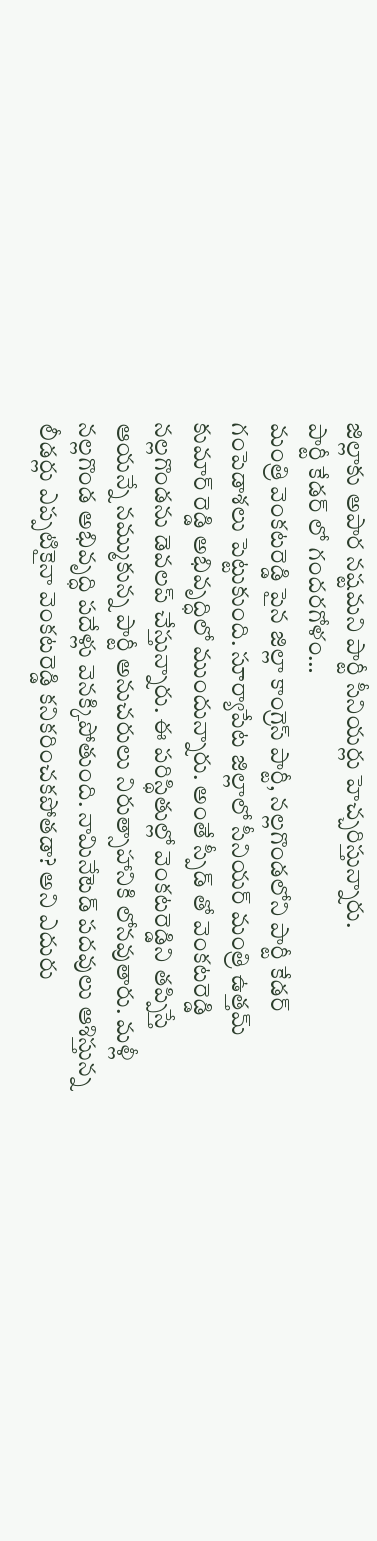జిల్లాకు అపార నష్టమని పార్టీ సీనియర్లు హెచ్చరిస్తున్నారు.
పార్టీ కేడర్ లో గందరగోళం…
మంత్రి వెంకటరెడ్డి పైన జిల్లా కాంగ్రెస్ పార్టీ, నల్లగొండలోని పార్టీ కేడర్ గంపెడాశలు పెట్టుకుంది. సూర్యాపేట జిల్లాలో సీనియర్ మంత్రి ఉత్తమ్ కుమార్ రెడ్డి అభివృద్ధిలో ముందున్నారు. అంతే స్పీడ్ తో వెంకటరెడ్డి నల్లగొండను డెవలప్ చేస్తున్నారు. ఈ పరిస్థితుల్లో వెంకటరెడ్డిని తప్పిస్తే ఆయన్నే నమ్ముకున్న పార్టీ అనుచరులు నిరుత్సాహానికి లోనవుతారు. మళ్లీ నల్లగొండ అభివృద్ధి పదేళ్లు వెనక్కిపోతుంది. నామినేటెడ్ పదవులు ఆశిస్తున్న లీడర్లు ఎప్పటికైనా వెంకటరెడ్డి కనికరించకపోతడా? అని ఎదురు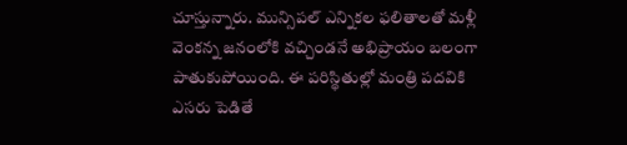చూస్తున్నారు. మున్సిపల్ ఎన్నికల ఫలితాలతో మళ్లీ వెంకన్న జనంలోకి వచ్చిండనే అభిప్రాయం బలంగా పాతుకుపోయింది. ఈ పరిస్థితుల్లో మంత్రి పదవికి ఎసరు పెడితే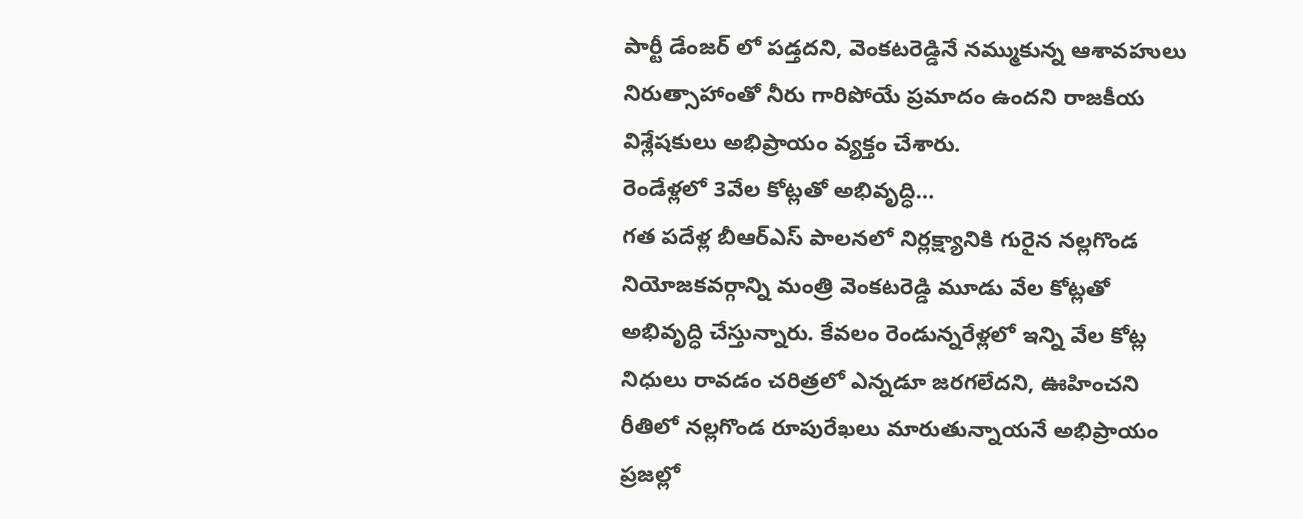పార్టీ డేంజర్ లో పడ్తదని, వెంకటరెడ్డినే నమ్ముకున్న ఆశావహులు నిరుత్సాహాంతో నీరు గారిపోయే ప్రమాదం ఉందని రాజకీయ విశ్లేషకులు అభిప్రాయం వ్యక్తం చేశారు.
రెండేళ్లలో 3వేల కోట్లతో అభివృద్ధి…
గత పదేళ్ల బీఆర్ఎస్ పాలనలో నిర్లక్ష్యానికి గురైన నల్లగొండ నియోజకవర్గాన్ని మంత్రి వెంకటరెడ్డి మూడు వేల కోట్లతో అభివృద్ధి చేస్తున్నారు. కేవలం రెండున్నరేళ్లలో ఇన్ని వేల కోట్ల నిధులు రావడం చరిత్రలో ఎన్నడూ జరగలేదని, ఊహించని రీతిలో నల్లగొండ రూపురేఖలు మారుతున్నాయనే అభిప్రాయం ప్రజల్లో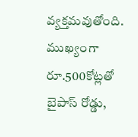వ్యక్తమవుతోంది. ముఖ్యంగా రూ.500కోట్లతో బైపాస్ రోడ్డు,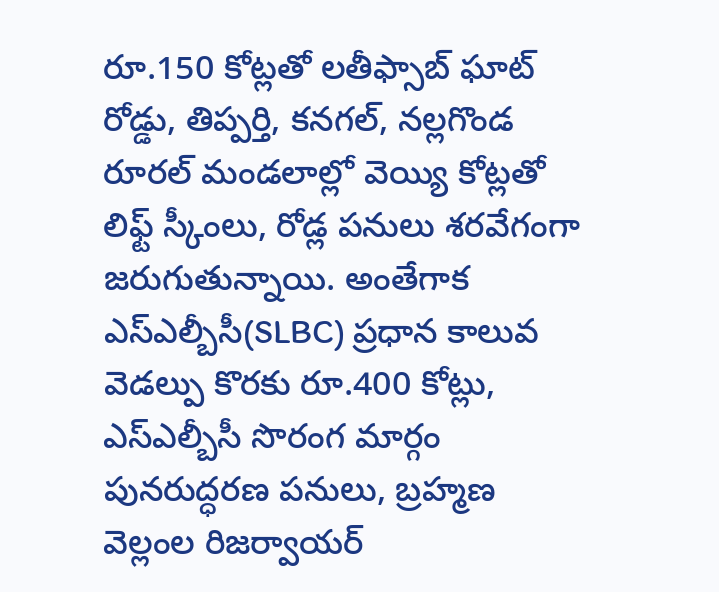రూ.150 కోట్లతో లతీఫ్సాబ్ ఘాట్ రోడ్డు, తిప్పర్తి, కనగల్, నల్లగొండ రూరల్ మండలాల్లో వెయ్యి కోట్లతో లిఫ్ట్ స్కీంలు, రోడ్ల పనులు శరవేగంగా జరుగుతున్నాయి. అంతేగాక ఎస్ఎల్బీసీ(SLBC) ప్రధాన కాలువ వెడల్పు కొరకు రూ.400 కోట్లు, ఎస్ఎల్బీసీ సొరంగ మార్గం పునరుద్ధరణ పనులు, బ్రహ్మణ వెల్లంల రిజర్వాయర్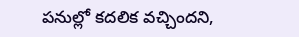పనుల్లో కదలిక వచ్చిందని,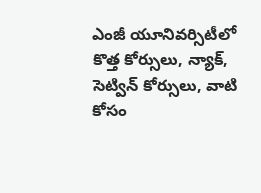ఎంజీ యూనివర్సిటీలో కొత్త కోర్సులు, న్యాక్, సెట్విన్ కోర్సులు, వాటి కోసం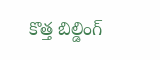కొత్త బిల్డింగ్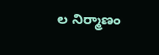ల నిర్మాణం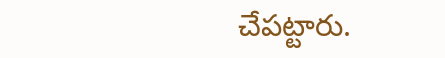చేపట్టారు.